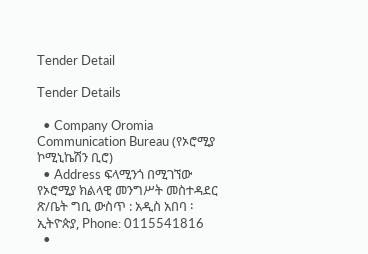Tender Detail

Tender Details

  • Company Oromia Communication Bureau (የኦሮሚያ ኮሚኒኬሽን ቢሮ)
  • Address ፍላሚንጎ በሚገኘው የኦሮሚያ ክልላዊ መንግሥት መስተዳደር ጽ/ቤት ግቢ ውስጥ : አዲስ አበባ ፡ ኢትዮጵያ, Phone: 0115541816
  •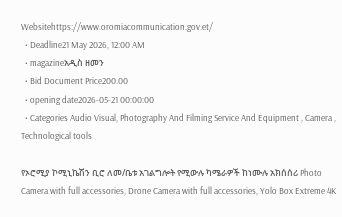Websitehttps://www.oromiacommunication.gov.et/
  • Deadline21 May 2026, 12:00 AM
  • magazineአዲስ ዘመን
  • Bid Document Price200.00
  • opening date2026-05-21 00:00:00
  • Categories Audio Visual, Photography And Filming Service And Equipment , Camera , Technological tools

የኦሮሚያ ኮሚኒኬሽን ቢሮ ለመ/ቤቱ አገልግሎት የሚውሉ ካሜራዎች ከነሙሉ አክሰሰሪ Photo Camera with full accessories, Drone Camera with full accessories, Yolo Box Extreme 4K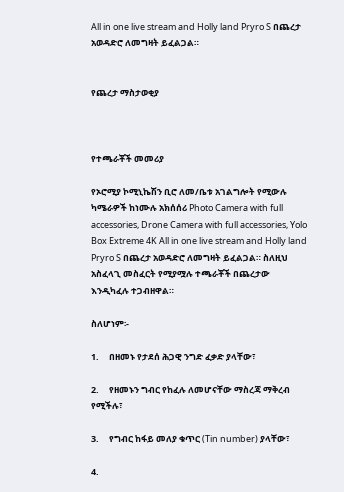All in one live stream and Holly land Pryro S በጨረታ አወዳድሮ ለመግዛት ይፈልጋል።


የጨረታ ማስታወቂያ



የተጫራቾች መመሪያ

የኦሮሚያ ኮሚኒኬሽን ቢሮ ለመ/ቤቱ አገልግሎት የሚውሉ ካሜራዎች ከነሙሉ አክሰሰሪ Photo Camera with full accessories, Drone Camera with full accessories, Yolo Box Extreme 4K All in one live stream and Holly land Pryro S በጨረታ አወዳድሮ ለመግዛት ይፈልጋል። ስለዚህ አስፈላጊ መስፈርት የሚያሟሉ ተጫራቾች በጨረታው እንዲካፈሉ ተጋብዘዋል።

ስለሆነም፡-

1.     በዘመኑ የታደሰ ሕጋዊ ንግድ ፈቃድ ያላቸው፣

2.     የዘመኑን ግብር የከፈሉ ለመሆናቸው ማስረጃ ማቅረብ የሚችሉ፣

3.     የግብር ከፋይ መለያ ቁጥር (Tin number) ያላቸው፣

4.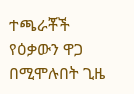ተጫራቾች የዕቃውን ዋጋ በሚሞሉበት ጊዜ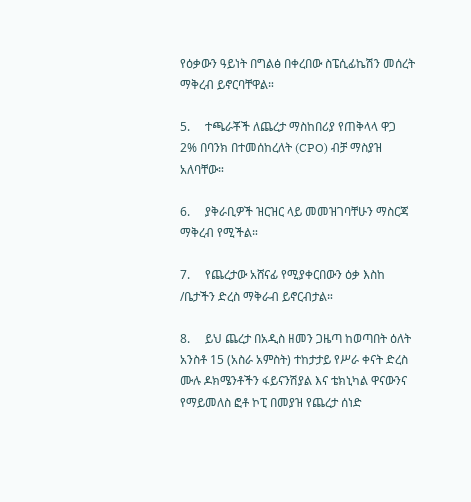የዕቃውን ዓይነት በግልፅ በቀረበው ስፔሲፊኬሽን መሰረት ማቅረብ ይኖርባቸዋል።

5.     ተጫራቾች ለጨረታ ማስከበሪያ የጠቅላላ ዋጋ 2% በባንክ በተመሰከረለት (CPO) ብቻ ማስያዝ አለባቸው።

6.     ያቅራቢዎች ዝርዝር ላይ መመዝገባቸሁን ማስርጃ ማቅረብ የሚችል።

7.     የጨረታው አሸናፊ የሚያቀርበውን ዕቃ እስከ /ቤታችን ድረስ ማቅራብ ይኖርብታል።

8.     ይህ ጨረታ በአዲስ ዘመን ጋዜጣ ከወጣበት ዕለት አንስቶ 15 (አስራ አምስት) ተከታታይ የሥራ ቀናት ድረስ ሙሉ ዶክሜንቶችን ፋይናንሽያል እና ቴክኒካል ዋናውንና የማይመለስ ፎቶ ኮፒ በመያዝ የጨረታ ሰነድ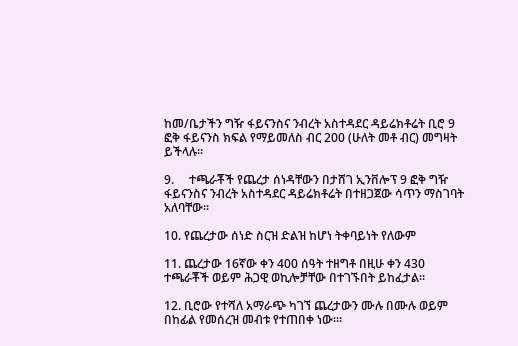ከመ/ቤታችን ግዥ ፋይናንስና ንብረት አስተዳደር ዳይሬክቶሬት ቢሮ 9 ፎቅ ፋይናንስ ክፍል የማይመለስ ብር 200 (ሁለት መቶ ብር) መግዛት ይችላሉ።

9.     ተጫራቾች የጨረታ ሰነዳቸውን በታሸገ ኢንቨሎፕ 9 ፎቅ ግዥ ፋይናንስና ንብረት አስተዳደር ዳይሬክቶሬት በተዘጋጀው ሳጥን ማስገባት አለባቸው።

10. የጨረታው ሰነድ ስርዝ ድልዝ ከሆነ ትቀባይነት የለውም

11. ጨረታው 16ኛው ቀን 400 ሰዓት ተዘግቶ በዚሁ ቀን 430 ተጫራቾች ወይም ሕጋዊ ወኪሎቻቸው በተገኙበት ይከፈታል።

12. ቢሮው የተሻለ አማራጭ ካገኘ ጨረታውን ሙሉ በሙሉ ወይም በከፊል የመሰረዝ መብቱ የተጠበቀ ነው፡።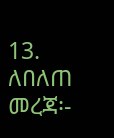13. ለበለጠ መረጃ፡-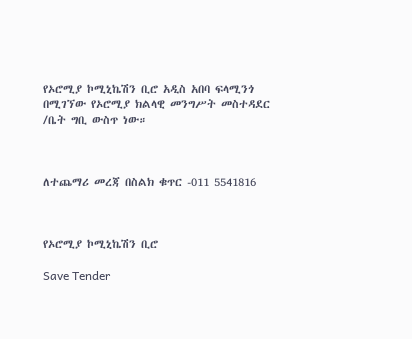የኦሮሚያ ኮሚኒኬሽን ቢሮ አዲስ አበባ ፍላሚንጎ በሚገኘው የኦሮሚያ ክልላዊ መንግሥት መስተዳደር /ቤት ግቢ ውስጥ ነው።



ለተጨማሪ መረጃ በስልክ ቁጥር -011 5541816



የኦሮሚያ ኮሚኒኬሽን ቢሮ

Save Tender